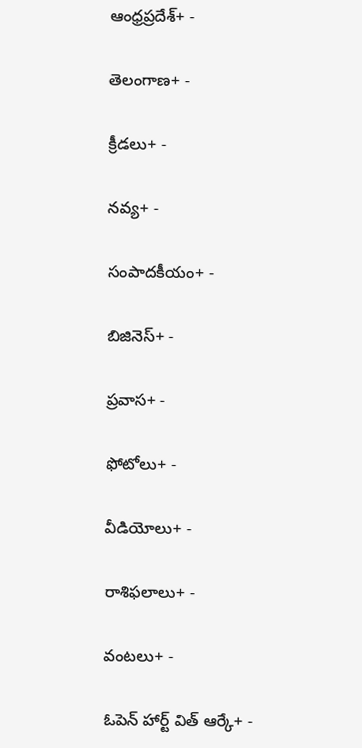ఆంధ్రప్రదేశ్+ -

తెలంగాణ+ -

క్రీడలు+ -

నవ్య+ -

సంపాదకీయం+ -

బిజినెస్+ -

ప్రవాస+ -

ఫోటోలు+ -

వీడియోలు+ -

రాశిఫలాలు+ -

వంటలు+ -

ఓపెన్ హార్ట్ విత్ ఆర్కే+ -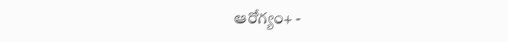ఆరోగ్యం+ -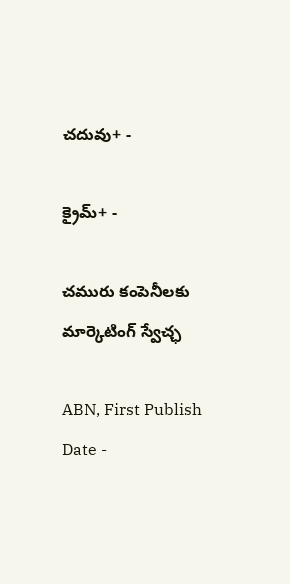చదువు+ -

క్రైమ్+ -

చమురు కంపెనీలకు మార్కెటింగ్‌ స్వేచ్ఛ

ABN, First Publish Date -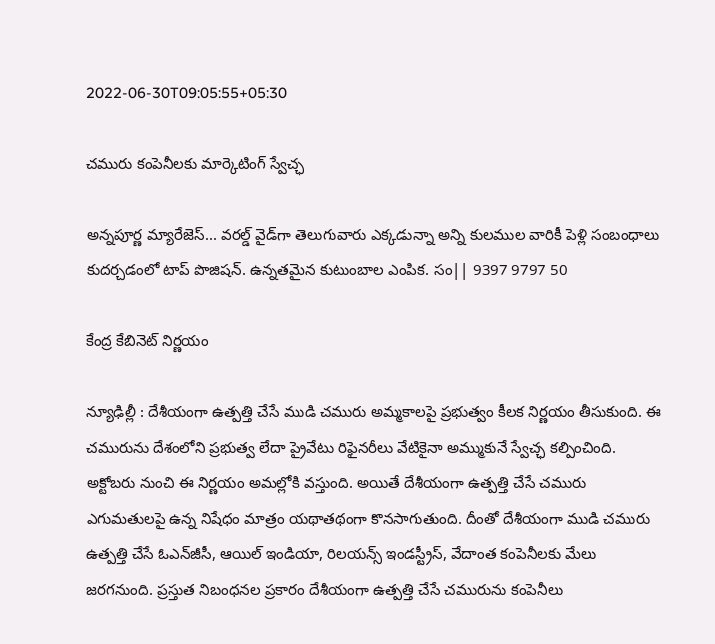2022-06-30T09:05:55+05:30

చమురు కంపెనీలకు మార్కెటింగ్‌ స్వేచ్ఛ

అన్నపూర్ణ మ్యారేజెస్... వరల్డ్ వైడ్‌గా తెలుగువారు ఎక్కడున్నా అన్ని కులముల వారికీ పెళ్లి సంబంధాలు కుదర్చడంలో టాప్ పొజిషన్. ఉన్నతమైన కుటుంబాల ఎంపిక. సం|| 9397 9797 50

కేంద్ర కేబినెట్‌ నిర్ణయం

న్యూఢిల్లీ : దేశీయంగా ఉత్పత్తి చేసే ముడి చమురు అమ్మకాలపై ప్రభుత్వం కీలక నిర్ణయం తీసుకుంది. ఈ చమురును దేశంలోని ప్రభుత్వ లేదా ప్రైవేటు రిఫైనరీలు వేటికైనా అమ్ముకునే స్వేచ్ఛ కల్పించింది. అక్టోబరు నుంచి ఈ నిర్ణయం అమల్లోకి వస్తుంది. అయితే దేశీయంగా ఉత్పత్తి చేసే చమురు ఎగుమతులపై ఉన్న నిషేధం మాత్రం యథాతథంగా కొనసాగుతుంది. దీంతో దేశీయంగా ముడి చమురు ఉత్పత్తి చేసే ఓఎన్‌జీసీ, ఆయిల్‌ ఇండియా, రిలయన్స్‌ ఇండస్ట్రీస్‌, వేదాంత కంపెనీలకు మేలు జరగనుంది. ప్రస్తుత నిబంధనల ప్రకారం దేశీయంగా ఉత్పత్తి చేసే చమురును కంపెనీలు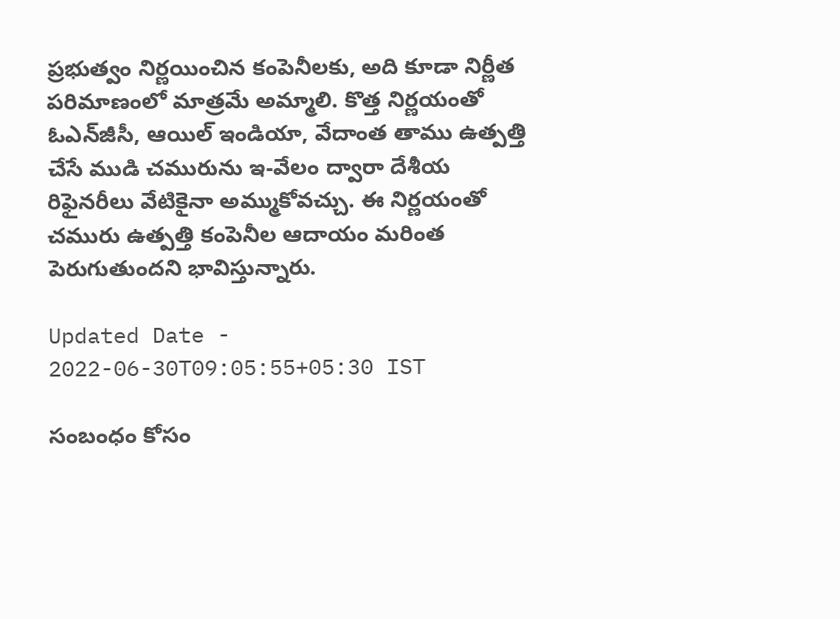ప్రభుత్వం నిర్ణయించిన కంపెనీలకు, అది కూడా నిర్ణీత పరిమాణంలో మాత్రమే అమ్మాలి. కొత్త నిర్ణయంతో ఓఎన్‌జీసీ, ఆయిల్‌ ఇండియా, వేదాంత తాము ఉత్పత్తి చేసే ముడి చమురును ఇ-వేలం ద్వారా దేశీయ రిఫైనరీలు వేటికైనా అమ్ముకోవచ్చు. ఈ నిర్ణయంతో చమురు ఉత్పత్తి కంపెనీల ఆదాయం మరింత పెరుగుతుందని భావిస్తున్నారు.

Updated Date - 2022-06-30T09:05:55+05:30 IST

సంబంధం కోసం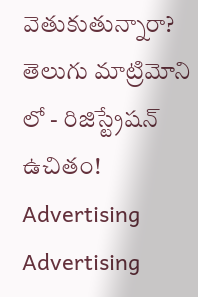వెతుకుతున్నారా? తెలుగు మాట్రిమోని లో - రిజిస్ట్రేషన్ ఉచితం!
Advertising
Advertising